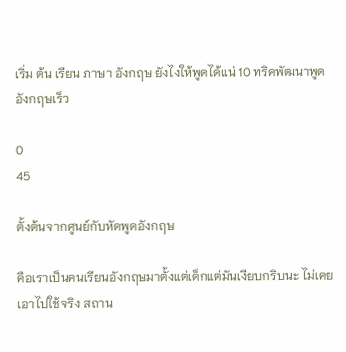เริ่ม ต้น เรียน ภาษา อังกฤษ ยังไงให้พูดได้แน่ 10 ทริคพัฒนาพูดอังกฤษเร็ว

0
45

ตั้งต้นจากศูนย์กับหัดพูดอังกฤษ

คือเราเป็นคนเรียนอังกฤษมาตั้งแต่เด็กแต่มันเงียบกริบนะ ไม่เคยเอาไปใช้จริง สถาน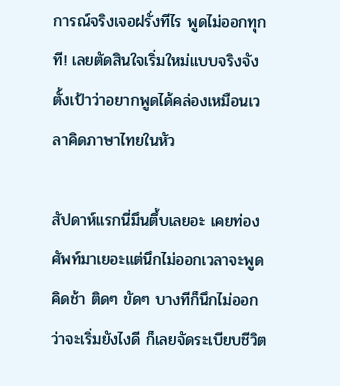การณ์จริงเจอฝรั่งทีไร พูดไม่ออกทุกที! เลยตัดสินใจเริ่มใหม่แบบจริงจัง ตั้งเป้าว่าอยากพูดได้คล่องเหมือนเวลาคิดภาษาไทยในหัว

สัปดาห์แรกนี่มึนตึ้บเลยอะ เคยท่องศัพท์มาเยอะแต่นึกไม่ออกเวลาจะพูด คิดช้า ติดๆ ขัดๆ บางทีก็นึกไม่ออกว่าจะเริ่มยังไงดี ก็เลยจัดระเบียบชีวิต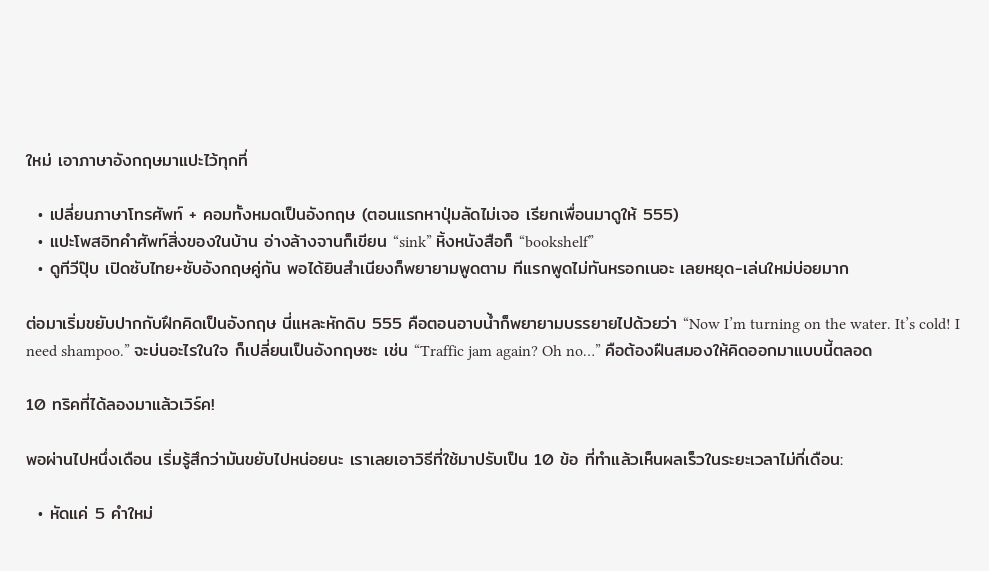ใหม่ เอาภาษาอังกฤษมาแปะไว้ทุกที่

  • เปลี่ยนภาษาโทรศัพท์ + คอมทั้งหมดเป็นอังกฤษ (ตอนแรกหาปุ่มลัดไม่เจอ เรียกเพื่อนมาดูให้ 555)
  • แปะโพสอิทคำศัพท์สิ่งของในบ้าน อ่างล้างจานก็เขียน “sink” หิ้งหนังสือก็ “bookshelf”
  • ดูทีวีปุ๊บ เปิดซับไทย+ซับอังกฤษคู่กัน พอได้ยินสำเนียงก็พยายามพูดตาม ทีแรกพูดไม่ทันหรอกเนอะ เลยหยุด-เล่นใหม่บ่อยมาก

ต่อมาเริ่มขยับปากกับฝึกคิดเป็นอังกฤษ นี่แหละหักดิบ 555 คือตอนอาบน้ำก็พยายามบรรยายไปด้วยว่า “Now I’m turning on the water. It’s cold! I need shampoo.” จะบ่นอะไรในใจ ก็เปลี่ยนเป็นอังกฤษซะ เช่น “Traffic jam again? Oh no…” คือต้องฝืนสมองให้คิดออกมาแบบนี้ตลอด

10 ทริคที่ได้ลองมาแล้วเวิร์ค!

พอผ่านไปหนึ่งเดือน เริ่มรู้สึกว่ามันขยับไปหน่อยนะ เราเลยเอาวิธีที่ใช้มาปรับเป็น 10 ข้อ ที่ทำแล้วเห็นผลเร็วในระยะเวลาไม่กี่เดือน:

  • หัดแค่ 5 คำใหม่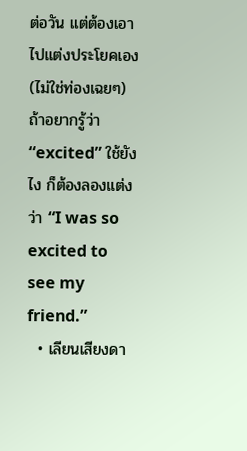ต่อวัน แต่ต้องเอาไปแต่งประโยคเอง (ไม่ใช่ท่องเฉยๆ) ถ้าอยากรู้ว่า “excited” ใช้ยังไง ก็ต้องลองแต่งว่า “I was so excited to see my friend.”
  • เลียนเสียงดา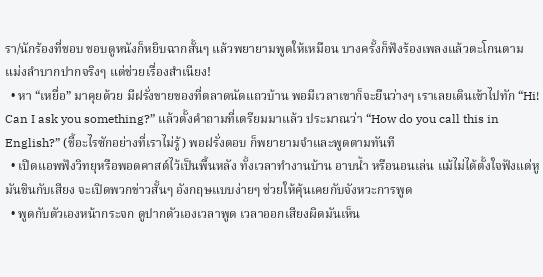รา/นักร้องที่ชอบ ชอบดูหนังก็หยิบฉากสั้นๆ แล้วพยายามพูดให้เหมือน บางครั้งก็ฟังร้องเพลงแล้วตะโกนตาม แม่งลำบากปากจริงๆ แต่ช่วยเรื่องสำเนียง!
  • หา “เหยื่อ” มาคุยด้วย มีฝรั่งขายของที่ตลาดนัดแถวบ้าน พอมีเวลาเขาก็จะยืนว่างๆ เราเลยเดินเข้าไปทัก “Hi! Can I ask you something?” แล้วตั้งคำถามที่เตรียมมาแล้ว ประมาณว่า “How do you call this in English?” (ชี้อะไรซักอย่างที่เราไม่รู้) พอฝรั่งตอบ ก็พยายามจำและพูดตามทันที
  • เปิดแอพฟังวิทยุหรือพอดคาสต์ไว้เป็นพื้นหลัง ทั้งเวลาทำงานบ้าน อาบน้ำ หรือนอนเล่น แม้ไม่ได้ตั้งใจฟังแต่หูมันชินกับเสียง จะเปิดพวกข่าวสั้นๆ อังกฤษแบบง่ายๆ ช่วยให้คุ้นเคยกับจังหวะการพูด
  • พูดกับตัวเองหน้ากระจก ดูปากตัวเองเวลาพูด เวลาออกเสียงผิดมันเห็น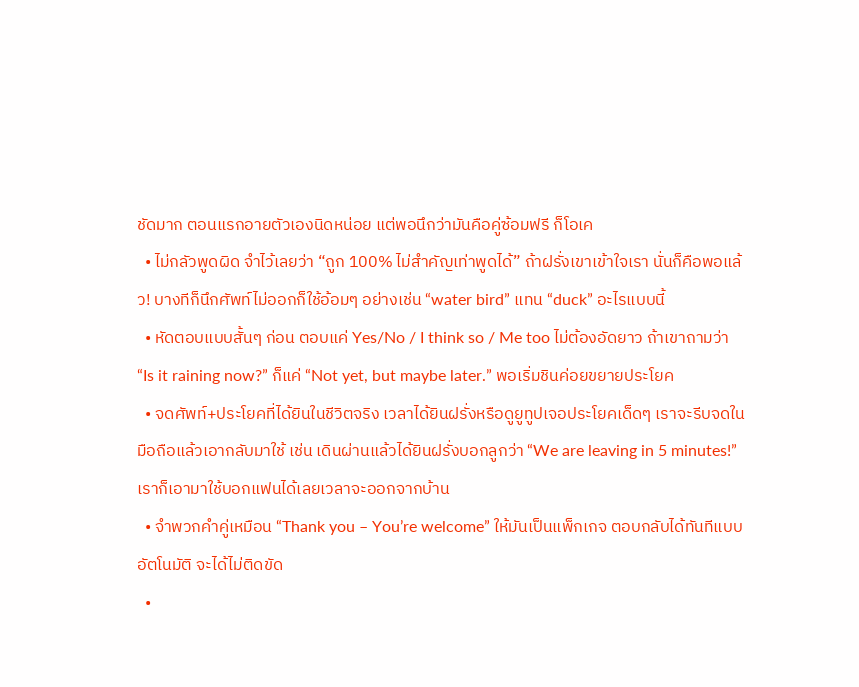ชัดมาก ตอนแรกอายตัวเองนิดหน่อย แต่พอนึกว่ามันคือคู่ซ้อมฟรี ก็โอเค
  • ไม่กลัวพูดผิด จำไว้เลยว่า “ถูก 100% ไม่สำคัญเท่าพูดได้” ถ้าฝรั่งเขาเข้าใจเรา นั่นก็คือพอแล้ว! บางทีก็นึกศัพท์ไม่ออกก็ใช้อ้อมๆ อย่างเช่น “water bird” แทน “duck” อะไรแบบนี้
  • หัดตอบแบบสั้นๆ ก่อน ตอบแค่ Yes/No / I think so / Me too ไม่ต้องอัดยาว ถ้าเขาถามว่า “Is it raining now?” ก็แค่ “Not yet, but maybe later.” พอเริ่มชินค่อยขยายประโยค
  • จดศัพท์+ประโยคที่ได้ยินในชีวิตจริง เวลาได้ยินฝรั่งหรือดูยูทูปเจอประโยคเด็ดๆ เราจะรีบจดในมือถือแล้วเอากลับมาใช้ เช่น เดินผ่านแล้วได้ยินฝรั่งบอกลูกว่า “We are leaving in 5 minutes!” เราก็เอามาใช้บอกแฟนได้เลยเวลาจะออกจากบ้าน
  • จำพวกคำคู่เหมือน “Thank you – You’re welcome” ให้มันเป็นแพ็กเกจ ตอบกลับได้ทันทีแบบอัตโนมัติ จะได้ไม่ติดขัด
  •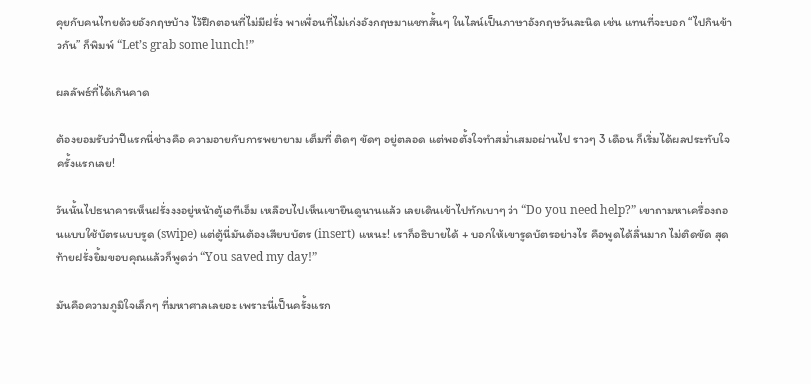คุยกับคนไทยด้วยอังกฤษบ้าง ไว้ฝึกตอนที่ไม่มีฝรั่ง พาเพื่อนที่ไม่เก่งอังกฤษมาแชทสั้นๆ ในไลน์เป็นภาษาอังกฤษวันละนิด เช่น แทนที่จะบอก “ไปกินข้าวกัน” ก็พิมพ์ “Let’s grab some lunch!”

ผลลัพธ์ที่ได้เกินคาด

ต้องยอมรับว่าปีแรกนี่ช่างคือ ความอายกับการพยายาม เต็มที่ ติดๆ ขัดๆ อยู่ตลอด แต่พอตั้งใจทำสม่ำเสมอผ่านไป ราวๆ 3 เดือน ก็เริ่มได้ผลประทับใจครั้งแรกเลย!

วันนั้นไปธนาคารเห็นฝรั่งงงอยู่หน้าตู้เอทีเอ็ม เหลือบไปเห็นเขายืนดูนานแล้ว เลยเดินเข้าไปทักเบาๆ ว่า “Do you need help?” เขาถามหาเครื่องถอนแบบใช้บัตรแบบรูด (swipe) แต่ตู้นี่มันต้องเสียบบัตร (insert) แหนะ! เราก็อธิบายได้ + บอกให้เขารูดบัตรอย่างไร คือพูดได้ลื่นมาก ไม่ติดขัด สุดท้ายฝรั่งยิ้มขอบคุณแล้วก็พูดว่า “You saved my day!”

มันคือความภูมิใจเล็กๆ ที่มหาศาลเลยอะ เพราะนี่เป็นครั้งแรก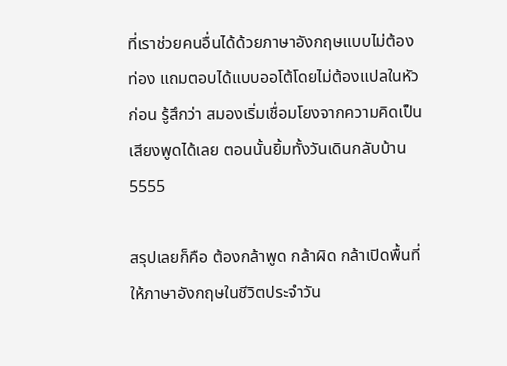ที่เราช่วยคนอื่นได้ด้วยภาษาอังกฤษแบบไม่ต้องท่อง แถมตอบได้แบบออโต้โดยไม่ต้องแปลในหัวก่อน รู้สึกว่า สมองเริ่มเชื่อมโยงจากความคิดเป็นเสียงพูดได้เลย ตอนนั้นยิ้มทั้งวันเดินกลับบ้าน 5555

สรุปเลยก็คือ ต้องกล้าพูด กล้าผิด กล้าเปิดพื้นที่ให้ภาษาอังกฤษในชีวิตประจำวัน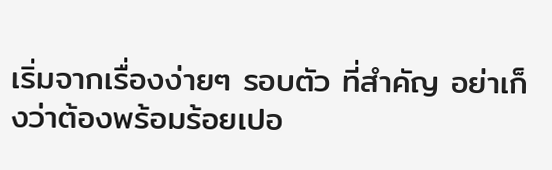เริ่มจากเรื่องง่ายๆ รอบตัว ที่สำคัญ อย่าเก็งว่าต้องพร้อมร้อยเปอ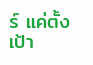ร์ แค่ตั้งเป้า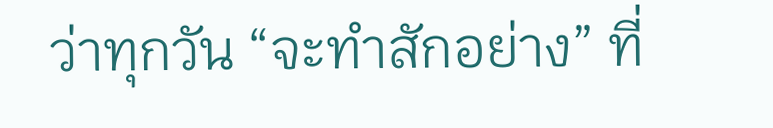ว่าทุกวัน “จะทำสักอย่าง” ที่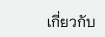เกี่ยวกับ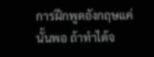การฝึกพูดอังกฤษแค่นั้นพอ ถ้าทำได้จ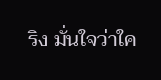ริง มั่นใจว่าใค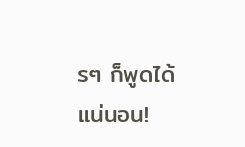รๆ ก็พูดได้แน่นอน!